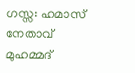ഗസ്സ: ഹമാസ് നേതാവ് മുഹമ്മദ്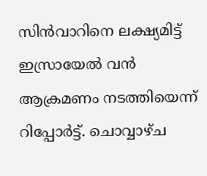സിന്‍വാറിനെ ലക്ഷ്യമിട്ട് ഇസ്രായേല്‍ വന്‍ ആക്രമണം നടത്തിയെന്ന് റിപ്പോര്‍ട്ട്. ചൊവ്വാഴ്ച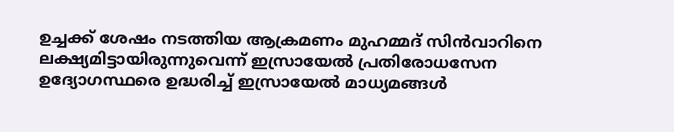ഉച്ചക്ക് ശേഷം നടത്തിയ ആക്രമണം മുഹമ്മദ് സിന്‍വാറിനെ ലക്ഷ്യമിട്ടായിരുന്നുവെന്ന് ഇസ്രായേല്‍ പ്രതിരോധസേന ഉദ്യോഗസ്ഥരെ ഉദ്ധരിച്ച് ഇസ്രായേല്‍ മാധ്യമങ്ങള്‍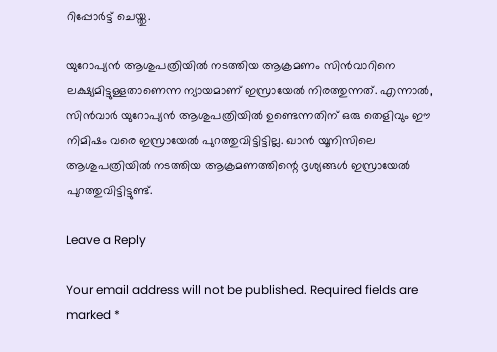റിപ്പോര്‍ട്ട് ചെയ്തു.

യുറോപ്യന്‍ ആശുപത്രിയില്‍ നടത്തിയ ആക്രമണം സിന്‍വാറിനെ ലക്ഷ്യമിട്ടുള്ളതാണെന്ന ന്യായമാണ് ഇസ്രായേല്‍ നിരത്തുന്നത്. എന്നാല്‍, സിന്‍വാര്‍ യുറോപ്യന്‍ ആശുപത്രിയില്‍ ഉണ്ടെന്നതിന് ഒരു തെളിവും ഈ നിമിഷം വരെ ഇസ്രായേല്‍ പുറത്തുവിട്ടിട്ടില്ല. ഖാന്‍ യൂനിസിലെ ആശുപത്രിയില്‍ നടത്തിയ ആക്രമണത്തിന്റെ ദൃശ്യങ്ങള്‍ ഇസ്രായേല്‍ പുറത്തുവിട്ടിട്ടുണ്ട്.

Leave a Reply

Your email address will not be published. Required fields are marked *